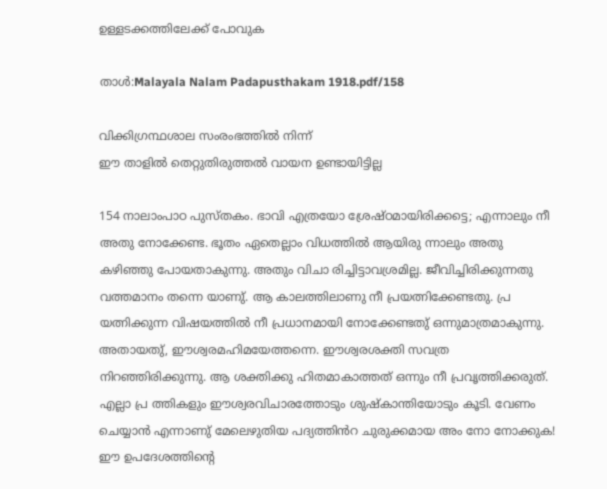ഉള്ളടക്കത്തിലേക്ക് പോവുക

താൾ:Malayala Nalam Padapusthakam 1918.pdf/158

വിക്കിഗ്രന്ഥശാല സംരംഭത്തിൽ നിന്ന്
ഈ താളിൽ തെറ്റുതിരുത്തൽ വായന ഉണ്ടായിട്ടില്ല

154 നാലാംപാഠ പുസ്തകം. ഭാവി എത്രയോ ശ്രേഷ്ഠമായിരിക്കട്ടെ; എന്നാലും നീ അതു നോക്കേണ്ട. ഭൂതം ഏതെല്ലാം വിധത്തിൽ ആയിരു ന്നാലും അതു കഴിഞ്ഞു പോയതാകുന്നു. അതും വിചാ രിച്ചിട്ടാവശ്രമില്ല. ജീവിച്ചിരിക്കുന്നതു വത്തമാനം തന്നെ യാണു്. ആ കാലത്തിലാണു നീ പ്രയത്നിക്കേണ്ടതു. പ്ര യത്നിക്കുന്ന വിഷയത്തിൽ നീ പ്രധാനമായി നോക്കേണ്ടതു് ഒന്നുമാത്രമാകുന്നു. അതായതു്, ഈശ്വരമഹിമയേത്തന്നെ. ഈശ്വരശക്തി സവത്ര നിറഞ്ഞിരിക്കുന്നു. ആ ശക്തിക്കു ഹിതമാകാത്തത് ഒന്നും നീ പ്രവൃത്തിക്കരുത്. എല്ലാ പ്ര ത്തികളും ഈശ്വരവിചാരത്തോടും ശുഷ്കാന്തിയോടും കൂടി. വേണം ചെയ്യാൻ എന്നാണു് മേലെഴുതിയ പദ്യത്തിൻറ ചുരുക്കമായ അം നോ നോക്കുക! ഈ ഉപദേശത്തിന്റെ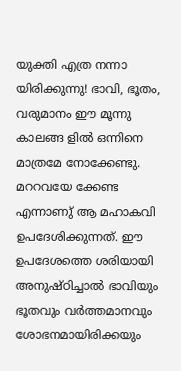യുക്തി എത്ര നന്നാ യിരിക്കുന്നു! ഭാവി, ഭൂതം, വരുമാനം ഈ മൂന്നു കാലങ്ങ ളിൽ ഒന്നിനെ മാത്രമേ നോക്കേണ്ടു. മററവയേ ക്കേണ്ട എന്നാണു് ആ മഹാകവി ഉപദേശിക്കുന്നത്. ഈ ഉപദേശത്തെ ശരിയായി അനുഷ്ഠിച്ചാൽ ഭാവിയും ഭൂതവും വർത്തമാനവും ശോഭനമായിരിക്കയും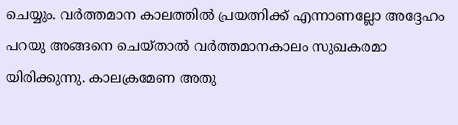ചെയ്യും. വർത്തമാന കാലത്തിൽ പ്രയത്നിക്ക് എന്നാണല്ലോ അദ്ദേഹം പറയു അങ്ങനെ ചെയ്താൽ വർത്തമാനകാലം സുഖകരമാ യിരിക്കുന്നു. കാലക്രമേണ അതു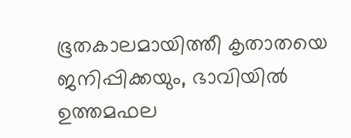ഭൂതകാലമായിത്തീ കൃതാതയെ ജനിപ്പിക്കയും, ഭാവിയിൽ ഉത്തമഫല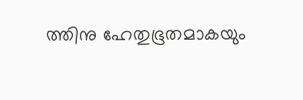ത്തിനു ഹേതുഭൂതമാകയും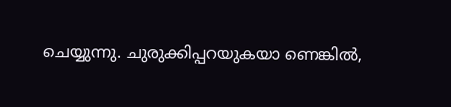ചെയ്യുന്നു. ചുരുക്കിപ്പറയുകയാ ണെങ്കിൽ,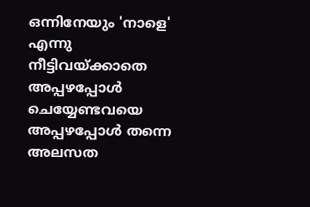ഒന്നിനേയും 'നാളെ' എന്നു നീട്ടിവയ്ക്കാതെ അപ്പഴപ്പോൾ ചെയ്യേണ്ടവയെ അപ്പഴപ്പോൾ തന്നെ അലസത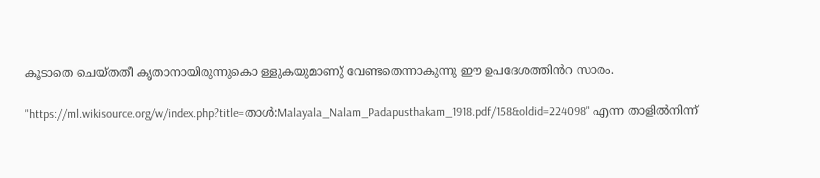കൂടാതെ ചെയ്തതീ കൃതാനായിരുന്നുകൊ ള്ളുകയുമാണു് വേണ്ടതെന്നാകുന്നു ഈ ഉപദേശത്തിൻറ സാരം.

"https://ml.wikisource.org/w/index.php?title=താൾ:Malayala_Nalam_Padapusthakam_1918.pdf/158&oldid=224098" എന്ന താളിൽനിന്ന്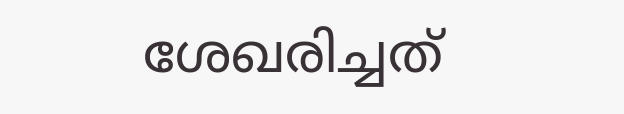ശേഖരിച്ചത്